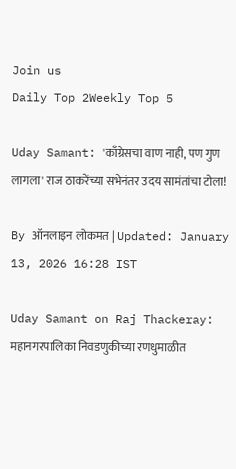Join us
Daily Top 2Weekly Top 5

Uday Samant: 'काँग्रेसचा वाण नाही, पण गुण लागला' राज ठाकरेंच्या सभेनंतर उदय सामंतांचा टोला!

By ऑनलाइन लोकमत | Updated: January 13, 2026 16:28 IST

Uday Samant on Raj Thackeray: महानगरपालिका निवडणुकीच्या रणधुमाळीत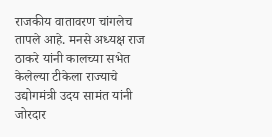राजकीय वातावरण चांगलेच तापले आहे. मनसे अध्यक्ष राज ठाकरे यांनी कालच्या सभेत केलेल्या टीकेला राज्याचे उद्योगमंत्री उदय सामंत यांनी जोरदार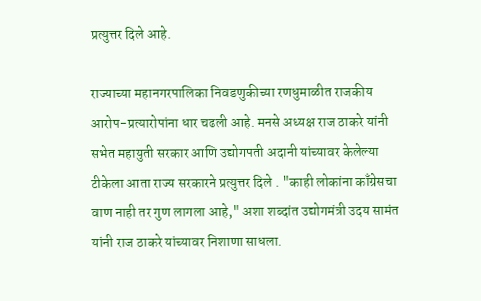प्रत्युत्तर दिले आहे.

राज्याच्या महानगरपालिका निवडणुकीच्या रणधुमाळीत राजकीय आरोप-प्रत्यारोपांना धार चढली आहे. मनसे अध्यक्ष राज ठाकरे यांनी सभेत महायुती सरकार आणि उद्योगपती अदानी यांच्यावर केलेल्या टीकेला आता राज्य सरकारने प्रत्युत्तर दिले . "काही लोकांना काँग्रेसचा वाण नाही तर गुण लागला आहे," अशा शब्दांत उद्योगमंत्री उदय सामंत यांनी राज ठाकरे यांच्यावर निशाणा साधला.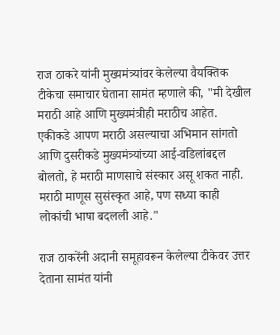राज ठाकरे यांनी मुख्यमंत्र्यांवर केलेल्या वैयक्तिक टीकेचा समाचार घेताना सामंत म्हणाले की, "मी देखील मराठी आहे आणि मुख्यमंत्रीही मराठीच आहेत. एकीकडे आपण मराठी असल्याचा अभिमान सांगतो आणि दुसरीकडे मुख्यमंत्र्यांच्या आई-वडिलांबद्दल बोलतो, हे मराठी माणसाचे संस्कार असू शकत नाही. मराठी माणूस सुसंस्कृत आहे, पण सध्या काही लोकांची भाषा बदलली आहे."

राज ठाकरेंनी अदानी समूहावरून केलेल्या टीकेवर उत्तर देताना सामंत यांनी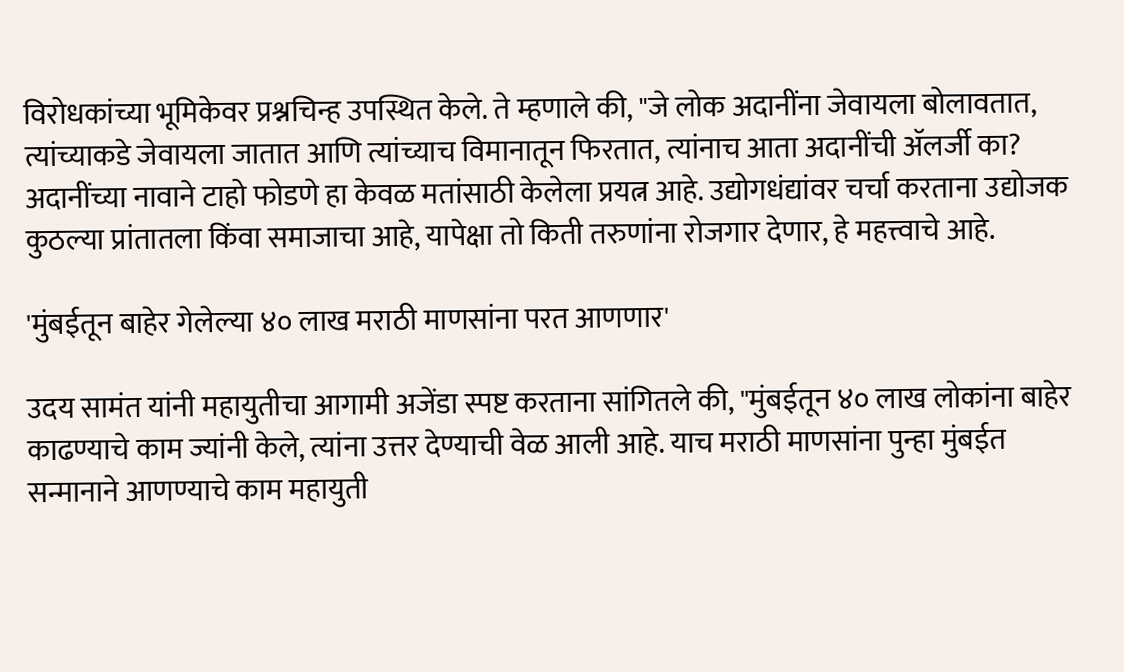विरोधकांच्या भूमिकेवर प्रश्नचिन्ह उपस्थित केले. ते म्हणाले की, "जे लोक अदानींना जेवायला बोलावतात, त्यांच्याकडे जेवायला जातात आणि त्यांच्याच विमानातून फिरतात, त्यांनाच आता अदानींची ॲलर्जी का? अदानींच्या नावाने टाहो फोडणे हा केवळ मतांसाठी केलेला प्रयत्न आहे. उद्योगधंद्यांवर चर्चा करताना उद्योजक कुठल्या प्रांतातला किंवा समाजाचा आहे, यापेक्षा तो किती तरुणांना रोजगार देणार, हे महत्त्वाचे आहे.

'मुंबईतून बाहेर गेलेल्या ४० लाख मराठी माणसांना परत आणणार'

उदय सामंत यांनी महायुतीचा आगामी अजेंडा स्पष्ट करताना सांगितले की, "मुंबईतून ४० लाख लोकांना बाहेर काढण्याचे काम ज्यांनी केले, त्यांना उत्तर देण्याची वेळ आली आहे. याच मराठी माणसांना पुन्हा मुंबईत सन्मानाने आणण्याचे काम महायुती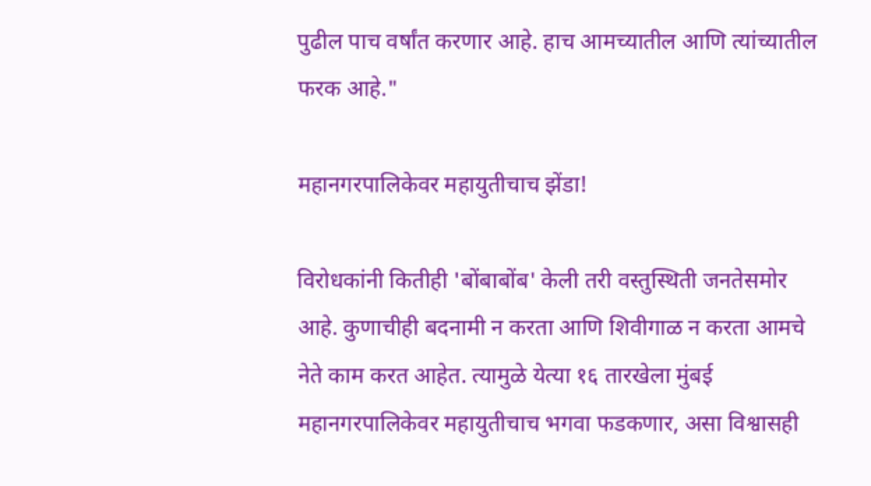पुढील पाच वर्षांत करणार आहे. हाच आमच्यातील आणि त्यांच्यातील फरक आहे."

महानगरपालिकेवर महायुतीचाच झेंडा!

विरोधकांनी कितीही 'बोंबाबोंब' केली तरी वस्तुस्थिती जनतेसमोर आहे. कुणाचीही बदनामी न करता आणि शिवीगाळ न करता आमचे नेते काम करत आहेत. त्यामुळे येत्या १६ तारखेला मुंबई महानगरपालिकेवर महायुतीचाच भगवा फडकणार, असा विश्वासही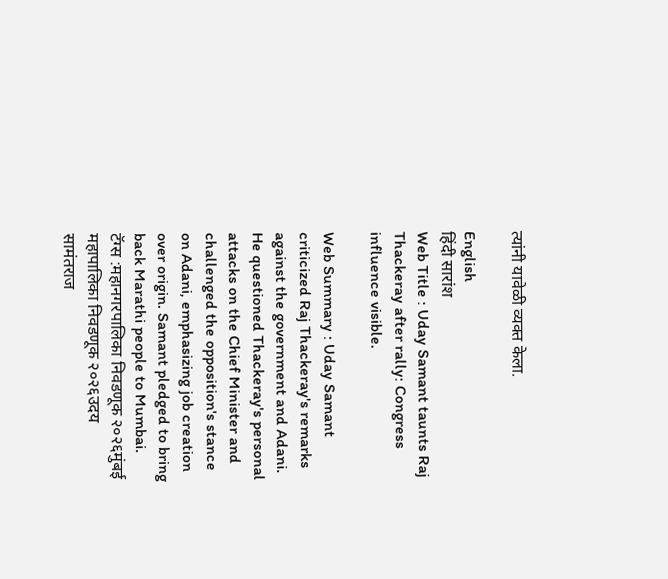त्यांनी यावेळी व्यक्त केला.

English
हिंदी सारांश
Web Title : Uday Samant taunts Raj Thackeray after rally: Congress influence visible.

Web Summary : Uday Samant criticized Raj Thackeray's remarks against the government and Adani. He questioned Thackeray's personal attacks on the Chief Minister and challenged the opposition's stance on Adani, emphasizing job creation over origin. Samant pledged to bring back Marathi people to Mumbai.
टॅग्स :महानगरपालिका निवडणूक २०२६मुंबई महापालिका निवडणूक २०२६उदय सामंतराज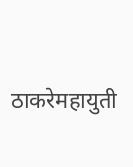ठाकरेमहायुती